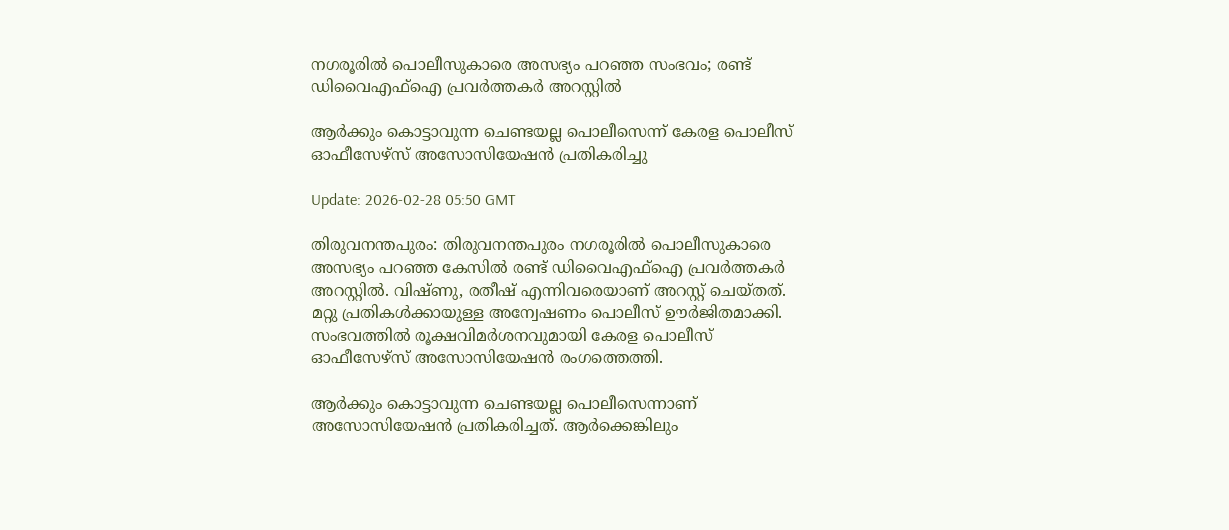നഗരൂരിൽ പൊലീസുകാരെ അസഭ്യം പറഞ്ഞ സംഭവം; രണ്ട് ഡിവൈഎഫ്ഐ പ്രവർത്തകർ അറസ്റ്റിൽ

ആർക്കും കൊട്ടാവുന്ന ചെണ്ടയല്ല പൊലീസെന്ന് കേരള പൊലീസ് ഓഫീസേഴ്സ് അസോസിയേഷൻ പ്രതികരിച്ചു

Update: 2026-02-28 05:50 GMT

തിരുവനന്തപുരം: തിരുവനന്തപുരം നഗരൂരിൽ പൊലീസുകാരെ അസഭ്യം പറഞ്ഞ കേസിൽ രണ്ട് ഡിവൈഎഫ്ഐ പ്രവർത്തകർ അറസ്റ്റിൽ. വിഷ്ണു, രതീഷ് എന്നിവരെയാണ് അറസ്റ്റ് ചെയ്തത്. മറ്റു പ്രതികൾക്കായുള്ള അന്വേഷണം പൊലീസ് ഊർജിതമാക്കി. സംഭവത്തിൽ രൂക്ഷവിമർശനവുമായി കേരള പൊലീസ് ഓഫീസേഴ്സ് അസോസിയേഷൻ രംഗത്തെത്തി.

ആർക്കും കൊട്ടാവുന്ന ചെണ്ടയല്ല പൊലീസെന്നാണ് അസോസിയേഷൻ പ്രതികരിച്ചത്. ആർക്കെങ്കിലും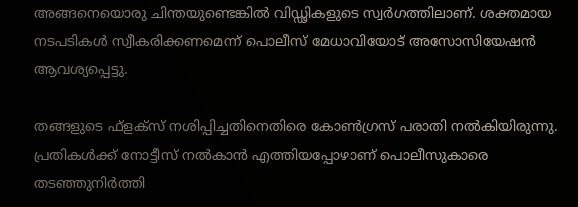അങ്ങനെയൊരു ചിന്തയുണ്ടെങ്കിൽ വിഡ്ഢികളുടെ സ്വർഗത്തിലാണ്. ശക്തമായ നടപടികൾ സ്വീകരിക്കണമെന്ന് പൊലീസ് മേധാവിയോട് അസോസിയേഷൻ ആവശ്യപ്പെട്ടു.

തങ്ങളുടെ ഫ്‌ളക്‌സ് നശിപ്പിച്ചതിനെതിരെ കോൺഗ്രസ് പരാതി നൽകിയിരുന്നു. പ്രതികൾക്ക് നോട്ടീസ് നൽകാൻ എത്തിയപ്പോഴാണ് പൊലീസുകാരെ തടഞ്ഞുനിർത്തി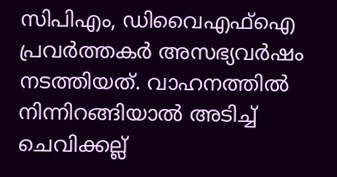സിപിഎം, ഡിവൈഎഫ്‌ഐ പ്രവർത്തകർ അസഭ്യവർഷം നടത്തിയത്. വാഹനത്തിൽ നിന്നിറങ്ങിയാൽ അടിച്ച് ചെവിക്കല്ല്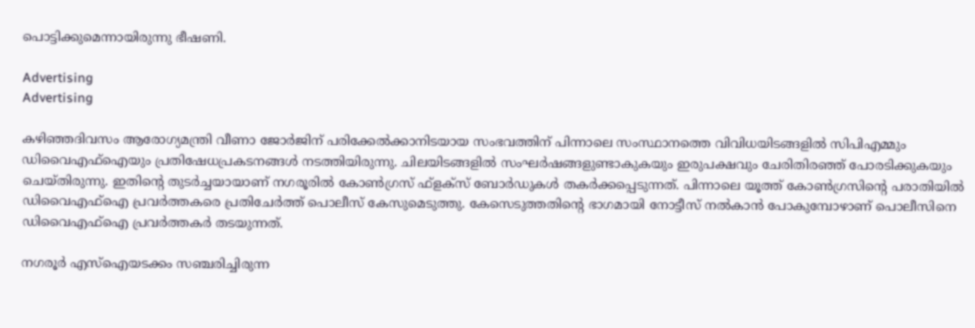പൊട്ടിക്കുമെന്നായിരുന്നു ഭീഷണി.

Advertising
Advertising

കഴിഞ്ഞദിവസം ആരോഗ്യമന്ത്രി വീണാ ജോർജിന് പരിക്കേൽക്കാനിടയായ സംഭവത്തിന് പിന്നാലെ സംസ്ഥാനത്തെ വിവിധയിടങ്ങളിൽ സിപിഎമ്മും ഡിവൈഎഫ്‌ഐയും പ്രതിഷേധപ്രകടനങ്ങൾ നടത്തിയിരുന്നു. ചിലയിടങ്ങളിൽ സംഘർഷങ്ങളുണ്ടാകുകയും ഇരുപക്ഷവും ചേരിതിരഞ്ഞ് പോരടിക്കുകയും ചെയ്തിരുന്നു. ഇതിന്റെ തുടർച്ചയായാണ് നഗരൂരിൽ കോൺഗ്രസ് ഫ്‌ളക്‌സ് ബോർഡുകൾ തകർക്കപ്പെടുന്നത്. പിന്നാലെ യൂത്ത് കോൺഗ്രസിന്റെ പരാതിയിൽ ഡിവൈഎഫ്‌ഐ പ്രവർത്തകരെ പ്രതിചേർത്ത് പൊലീസ് കേസുമെടുത്തു. കേസെടുത്തതിന്റെ ഭാഗമായി നോട്ടീസ് നൽകാൻ പോകുമ്പോഴാണ് പൊലീസിനെ ഡിവൈഎഫ്‌ഐ പ്രവർത്തകർ തടയുന്നത്.

നഗരൂർ എസ്‌ഐയടക്കം സഞ്ചരിച്ചിരുന്ന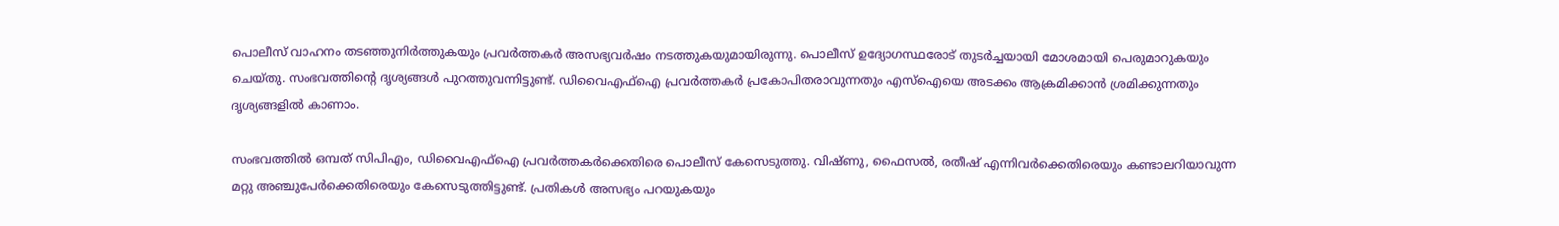പൊലീസ് വാഹനം തടഞ്ഞുനിർത്തുകയും പ്രവർത്തകർ അസഭ്യവർഷം നടത്തുകയുമായിരുന്നു. പൊലീസ് ഉദ്യോഗസ്ഥരോട് തുടർച്ചയായി മോശമായി പെരുമാറുകയും ചെയ്തു. സംഭവത്തിന്റെ ദൃശ്യങ്ങൾ പുറത്തുവന്നിട്ടുണ്ട്. ഡിവൈഎഫ്‌ഐ പ്രവർത്തകർ പ്രകോപിതരാവുന്നതും എസ്‌ഐയെ അടക്കം ആക്രമിക്കാൻ ശ്രമിക്കുന്നതും ദൃശ്യങ്ങളിൽ കാണാം.

സംഭവത്തിൽ ഒമ്പത് സിപിഎം, ഡിവൈഎഫ്‌ഐ പ്രവർത്തകർക്കെതിരെ പൊലീസ് കേസെടുത്തു. വിഷ്ണു, ഫൈസൽ, രതീഷ് എന്നിവർക്കെതിരെയും കണ്ടാലറിയാവുന്ന മറ്റു അഞ്ചുപേർക്കെതിരെയും കേസെടുത്തിട്ടുണ്ട്. പ്രതികൾ അസഭ്യം പറയുകയും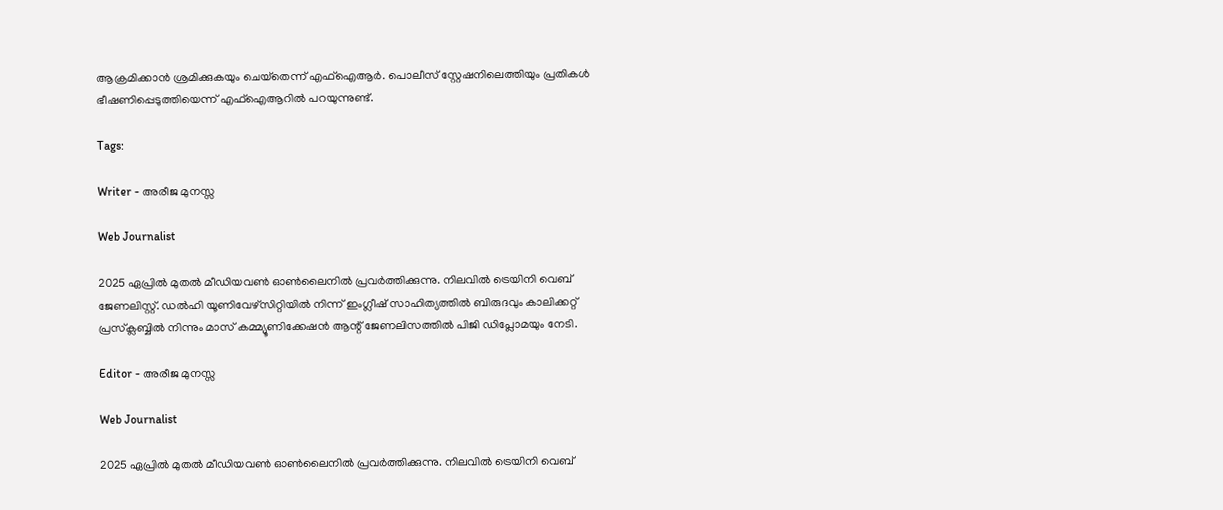ആക്രമിക്കാൻ ശ്രമിക്കുകയും ചെയ്‌തെന്ന് എഫ്‌ഐആർ. പൊലീസ് സ്റ്റേഷനിലെത്തിയും പ്രതികൾ ഭീഷണിപ്പെടുത്തിയെന്ന് എഫ്‌ഐആറിൽ പറയുന്നുണ്ട്.

Tags:

Writer - അരീജ മുനസ്സ

Web Journalist

2025 ഏപ്രിൽ മുതൽ മീഡിയവൺ ഓൺലൈനിൽ പ്രവർത്തിക്കുന്നു. നിലവിൽ ട്രെയിനി വെബ് ജേണലിസ്റ്റ്. ഡൽഹി യൂണിവേഴ്‌സിറ്റിയിൽ നിന്ന് ഇംഗ്ലീഷ് സാഹിത്യത്തിൽ ബിരുദവും കാലിക്കറ്റ് പ്രസ്‌ക്ലബ്ബിൽ നിന്നും മാസ് കമ്മ്യൂണിക്കേഷൻ ആന്റ് ജേണലിസത്തിൽ പിജി ഡിപ്ലോമയും നേടി.

Editor - അരീജ മുനസ്സ

Web Journalist

2025 ഏപ്രിൽ മുതൽ മീഡിയവൺ ഓൺലൈനിൽ പ്രവർത്തിക്കുന്നു. നിലവിൽ ട്രെയിനി വെബ്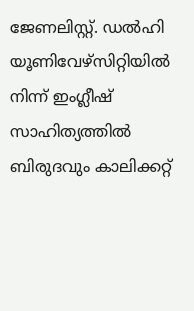ജേണലിസ്റ്റ്. ഡൽഹി യൂണിവേഴ്‌സിറ്റിയിൽ നിന്ന് ഇംഗ്ലീഷ് സാഹിത്യത്തിൽ ബിരുദവും കാലിക്കറ്റ്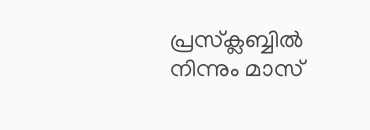പ്രസ്‌ക്ലബ്ബിൽ നിന്നും മാസ്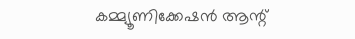കമ്മ്യൂണിക്കേഷൻ ആന്റ്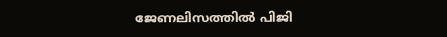ജേണലിസത്തിൽ പിജി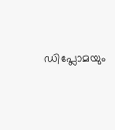ഡിപ്ലോമയും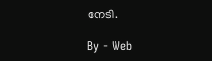നേടി.

By - Web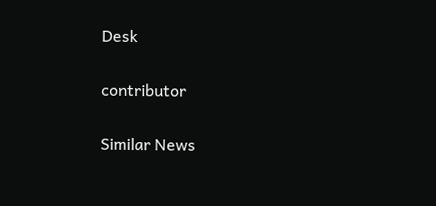Desk

contributor

Similar News